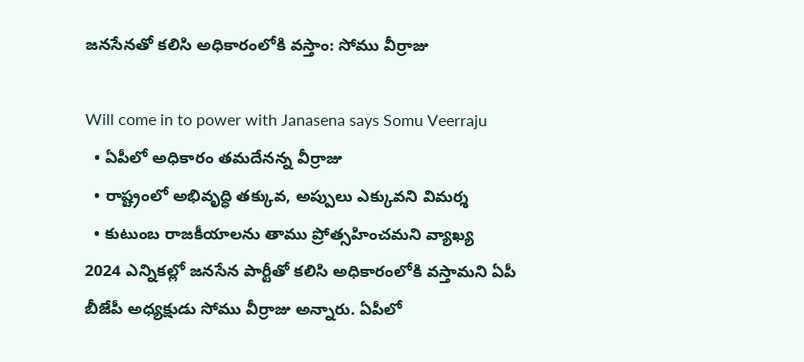జనసేనతో కలిసి అధికారంలోకి వస్తాం: సోము వీర్రాజు

Will come in to power with Janasena says Somu Veerraju
  • ఏపీలో అధికారం తమదేనన్న వీర్రాజు
  • రాష్ట్రంలో అభివృద్ధి తక్కువ, అప్పులు ఎక్కువని విమర్శ
  • కుటుంబ రాజకీయాలను తాము ప్రోత్సహించమని వ్యాఖ్య
2024 ఎన్నికల్లో జనసేన పార్టీతో కలిసి అధికారంలోకి వస్తామని ఏపీ బీజేపీ అధ్యక్షుడు సోము వీర్రాజు అన్నారు. ఏపీలో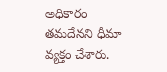అధికారం తమదేనని ధీమా వ్యక్తం చేశారు.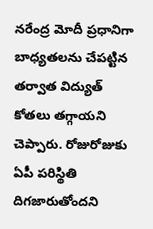నరేంద్ర మోదీ ప్రధానిగా బాధ్యతలను చేపట్టిన తర్వాత విద్యుత్ కోతలు తగ్గాయని చెప్పారు. రోజురోజుకు ఏపీ పరిస్థితి దిగజారుతోందని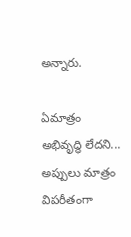అన్నారు.

ఏమాత్రం అభివృద్ధి లేదని... అప్పులు మాత్రం విపరీతంగా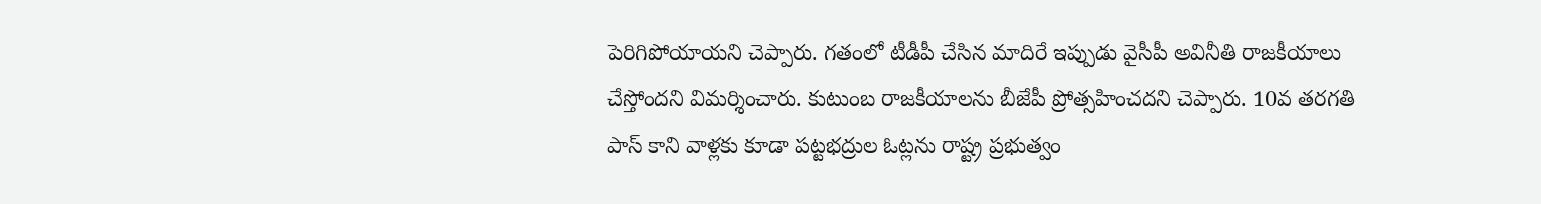పెరిగిపోయాయని చెప్పారు. గతంలో టీడీపీ చేసిన మాదిరే ఇప్పుడు వైసీపీ అవినీతి రాజకీయాలు చేస్తోందని విమర్శించారు. కుటుంబ రాజకీయాలను బీజేపీ ప్రోత్సహించదని చెప్పారు. 10వ తరగతి పాస్ కాని వాళ్లకు కూడా పట్టభద్రుల ఓట్లను రాష్ట్ర ప్రభుత్వం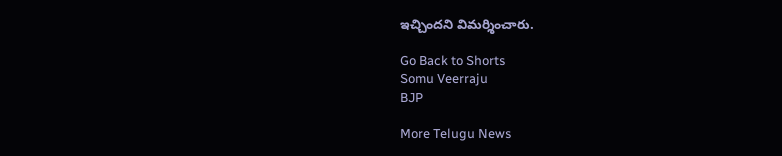ఇచ్చిందని విమర్శించారు.

Go Back to Shorts
Somu Veerraju
BJP

More Telugu News